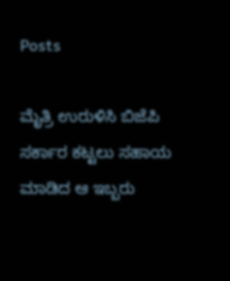Posts

ಮೈತ್ರಿ ಉರುಳಿಸಿ ಬಿಜೆಪಿ ಸರ್ಕಾರ ಕಟ್ಟಲು ಸಹಾಯ ಮಾಡಿದ ಆ ಇಬ್ಬರು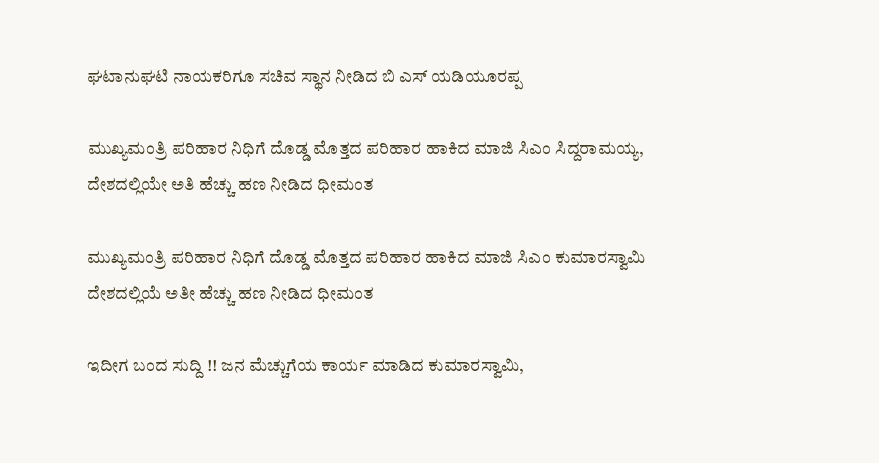ಘಟಾನುಘಟಿ ನಾಯಕರಿಗೂ ಸಚಿವ ಸ್ಥಾನ ನೀಡಿದ ಬಿ ಎಸ್ ಯಡಿಯೂರಪ್ಪ

ಮುಖ್ಯಮಂತ್ರಿ ಪರಿಹಾರ ನಿಧಿಗೆ ದೊಡ್ಡ ಮೊತ್ತದ ಪರಿಹಾರ ಹಾಕಿದ ಮಾಜಿ ಸಿಎಂ ಸಿದ್ದರಾಮಯ್ಯ, ದೇಶದಲ್ಲಿಯೇ ಅತಿ ಹೆಚ್ಚು ಹಣ ನೀಡಿದ ಧೀಮಂತ

ಮುಖ್ಯಮಂತ್ರಿ ಪರಿಹಾರ ನಿಧಿಗೆ ದೊಡ್ಡ ಮೊತ್ತದ ಪರಿಹಾರ ಹಾಕಿದ ಮಾಜಿ ಸಿಎಂ ಕುಮಾರಸ್ವಾಮಿ ದೇಶದಲ್ಲಿಯೆ ಅತೀ ಹೆಚ್ಚು ಹಣ ನೀಡಿದ ಧೀಮಂತ

ಇದೀಗ ಬಂದ ಸುದ್ದಿ !! ಜನ ಮೆಚ್ಚುಗೆಯ ಕಾರ್ಯ ಮಾಡಿದ ಕುಮಾರಸ್ವಾಮಿ,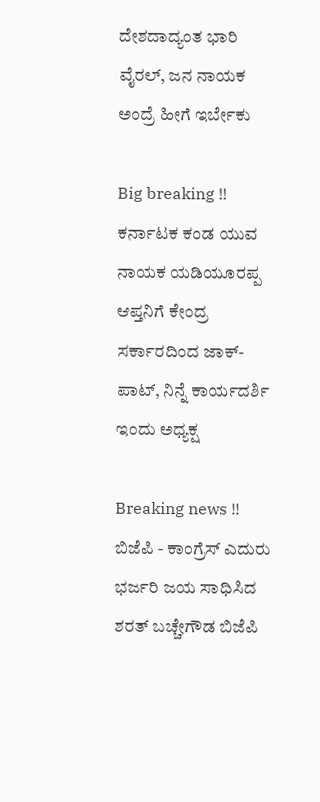ದೇಶದಾದ್ಯಂತ ಭಾರಿ ವೈರಲ್, ಜನ ನಾಯಕ ಅಂದ್ರೆ ಹೀಗೆ ಇರ್ಬೇಕು

Big breaking !! ಕರ್ನಾಟಕ ಕಂಡ ಯುವ ನಾಯಕ ಯಡಿಯೂರಪ್ಪ ಆಪ್ತನಿಗೆ ಕೇಂದ್ರ ಸರ್ಕಾರದಿಂದ ಜಾಕ್-ಪಾಟ್, ನಿನ್ನೆ ಕಾರ್ಯದರ್ಶಿ ಇಂದು ಅಧ್ಯಕ್ಷ

Breaking news !! ಬಿಜೆಪಿ - ಕಾಂಗ್ರೆಸ್ ಎದುರು ಭರ್ಜರಿ ಜಯ ಸಾಧಿಸಿದ ಶರತ್ ಬಚ್ಚೇಗೌಡ ಬಿಜೆಪಿ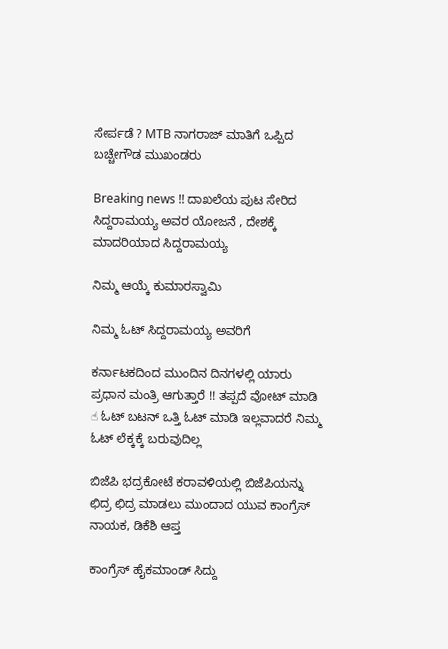ಸೇರ್ಪಡೆ ? MTB ನಾಗರಾಜ್ ಮಾತಿಗೆ ಒಪ್ಪಿದ ಬಚ್ಚೇಗೌಡ ಮುಖಂಡರು

Breaking news !! ದಾಖಲೆಯ ಪುಟ ಸೇರಿದ ಸಿದ್ದರಾಮಯ್ಯ ಅವರ ಯೋಜನೆ , ದೇಶಕ್ಕೆ ಮಾದರಿಯಾದ ಸಿದ್ದರಾಮಯ್ಯ

ನಿಮ್ಮ ಆಯ್ಕೆ ಕುಮಾರಸ್ವಾಮಿ

ನಿಮ್ಮ ಓಟ್ ಸಿದ್ದರಾಮಯ್ಯ ಅವರಿಗೆ

ಕರ್ನಾಟಕದಿಂದ ಮುಂದಿನ ದಿನಗಳಲ್ಲಿ ಯಾರು ಪ್ರಧಾನ ಮಂತ್ರಿ ಆಗುತ್ತಾರೆ !! ತಪ್ಪದೆ ವೋಟ್ ಮಾಡಿ ☝ ಓಟ್ ಬಟನ್ ಒತ್ತಿ ಓಟ್ ಮಾಡಿ ಇಲ್ಲವಾದರೆ ನಿಮ್ಮ ಓಟ್ ಲೆಕ್ಕಕ್ಕೆ ಬರುವುದಿಲ್ಲ

ಬಿಜೆಪಿ ಭದ್ರಕೋಟೆ ಕರಾವಳಿಯಲ್ಲಿ ಬಿಜೆಪಿಯನ್ನು ಛಿದ್ರ ಛಿದ್ರ ಮಾಡಲು ಮುಂದಾದ ಯುವ ಕಾಂಗ್ರೆಸ್ ನಾಯಕ, ಡಿಕೆಶಿ ಆಪ್ತ

ಕಾಂಗ್ರೆಸ್ ಹೈಕಮಾಂಡ್ ಸಿದ್ದು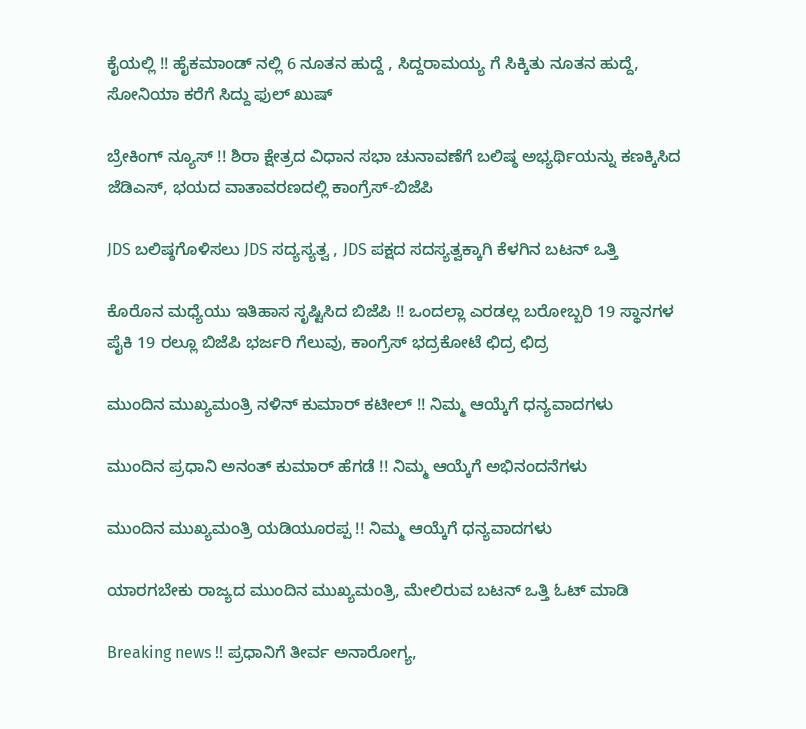ಕೈಯಲ್ಲಿ !! ಹೈಕಮಾಂಡ್ ನಲ್ಲಿ 6 ನೂತನ ಹುದ್ದೆ , ಸಿದ್ದರಾಮಯ್ಯ ಗೆ ಸಿಕ್ಕಿತು ನೂತನ ಹುದ್ದೆ, ಸೋನಿಯಾ ಕರೆಗೆ ಸಿದ್ದು ಫುಲ್ ಖುಷ್

ಬ್ರೇಕಿಂಗ್ ನ್ಯೂಸ್ !! ಶಿರಾ ಕ್ಷೇತ್ರದ ವಿಧಾನ ಸಭಾ ಚುನಾವಣೆಗೆ ಬಲಿಷ್ಠ ಅಭ್ಯರ್ಥಿಯನ್ನು ಕಣಕ್ಕಿಸಿದ ಜೆಡಿಎಸ್, ಭಯದ ವಾತಾವರಣದಲ್ಲಿ ಕಾಂಗ್ರೆಸ್-ಬಿಜೆಪಿ

JDS ಬಲಿಷ್ಠಗೊಳಿಸಲು JDS ಸದ್ಯಸ್ಯತ್ವ , JDS ಪಕ್ಷದ ಸದಸ್ಯತ್ವಕ್ಕಾಗಿ ಕೆಳಗಿನ ಬಟನ್ ಒತ್ತಿ

ಕೊರೊನ ಮಧ್ಯೆಯು ಇತಿಹಾಸ ಸೃಷ್ಟಿಸಿದ ಬಿಜೆಪಿ !! ಒಂದಲ್ಲಾ ಎರಡಲ್ಲ ಬರೋಬ್ಬರಿ 19 ಸ್ಥಾನಗಳ ಪೈಕಿ 19 ರಲ್ಲೂ ಬಿಜೆಪಿ ಭರ್ಜರಿ ಗೆಲುವು, ಕಾಂಗ್ರೆಸ್ ಭದ್ರಕೋಟೆ ಛಿದ್ರ ಛಿದ್ರ

ಮುಂದಿನ ಮುಖ್ಯಮಂತ್ರಿ ನಳಿನ್ ಕುಮಾರ್ ಕಟೀಲ್ !! ನಿಮ್ಮ ಆಯ್ಕೆಗೆ ಧನ್ಯವಾದಗಳು

ಮುಂದಿನ ಪ್ರಧಾನಿ ಅನಂತ್ ಕುಮಾರ್ ಹೆಗಡೆ !! ನಿಮ್ಮ ಆಯ್ಕೆಗೆ ಅಭಿನಂದನೆಗಳು

ಮುಂದಿನ ಮುಖ್ಯಮಂತ್ರಿ ಯಡಿಯೂರಪ್ಪ !! ನಿಮ್ಮ ಆಯ್ಕೆಗೆ ಧನ್ಯವಾದಗಳು

ಯಾರಗಬೇಕು ರಾಜ್ಯದ ಮುಂದಿನ ಮುಖ್ಯಮಂತ್ರಿ, ಮೇಲಿರುವ ಬಟನ್ ಒತ್ತಿ ಓಟ್ ಮಾಡಿ

Breaking news !! ಪ್ರಧಾನಿಗೆ ತೀರ್ವ ಅನಾರೋಗ್ಯ,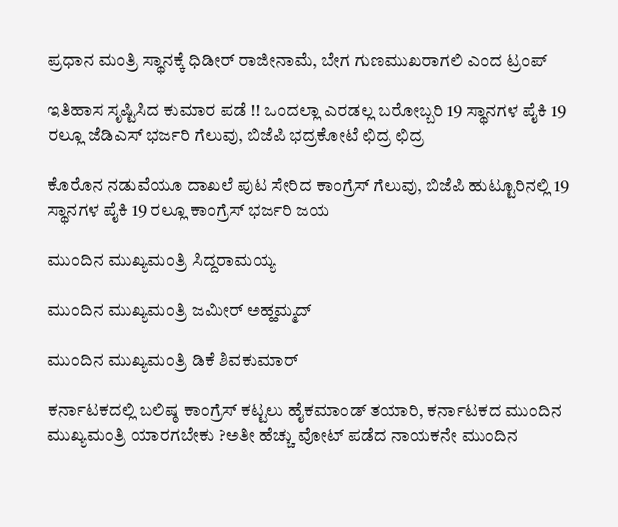ಪ್ರಧಾನ ಮಂತ್ರಿ ಸ್ಥಾನಕ್ಕೆ ಧಿಡೀರ್ ರಾಜೀನಾಮೆ, ಬೇಗ ಗುಣಮುಖರಾಗಲಿ ಎಂದ ಟ್ರಂಪ್

ಇತಿಹಾಸ ಸೃಷ್ಟಿಸಿದ ಕುಮಾರ ಪಡೆ !! ಒಂದಲ್ಲಾ ಎರಡಲ್ಲ ಬರೋಬ್ಬರಿ 19 ಸ್ಥಾನಗಳ ಪೈಕಿ 19 ರಲ್ಲೂ ಜೆಡಿಎಸ್ ಭರ್ಜರಿ ಗೆಲುವು, ಬಿಜೆಪಿ ಭದ್ರಕೋಟೆ ಛಿದ್ರ ಛಿದ್ರ

ಕೊರೊನ ನಡುವೆಯೂ ದಾಖಲೆ ಪುಟ ಸೇರಿದ ಕಾಂಗ್ರೆಸ್ ಗೆಲುವು, ಬಿಜೆಪಿ ಹುಟ್ಟೂರಿನಲ್ಲಿ 19 ಸ್ಥಾನಗಳ ಪೈಕಿ 19 ರಲ್ಲೂ ಕಾಂಗ್ರೆಸ್ ಭರ್ಜರಿ ಜಯ

ಮುಂದಿನ ಮುಖ್ಯಮಂತ್ರಿ ಸಿದ್ದರಾಮಯ್ಯ

ಮುಂದಿನ ಮುಖ್ಯಮಂತ್ರಿ ಜಮೀರ್ ಅಹ್ಹಮ್ಮದ್

ಮುಂದಿನ ಮುಖ್ಯಮಂತ್ರಿ ಡಿಕೆ ಶಿವಕುಮಾರ್

ಕರ್ನಾಟಕದಲ್ಲಿ ಬಲಿಷ್ಠ ಕಾಂಗ್ರೆಸ್ ಕಟ್ಟಲು ಹೈಕಮಾಂಡ್ ತಯಾರಿ, ಕರ್ನಾಟಕದ ಮುಂದಿನ ಮುಖ್ಯಮಂತ್ರಿ ಯಾರಗಬೇಕು ?ಅತೀ ಹೆಚ್ಚು ವೋಟ್ ಪಡೆದ ನಾಯಕನೇ ಮುಂದಿನ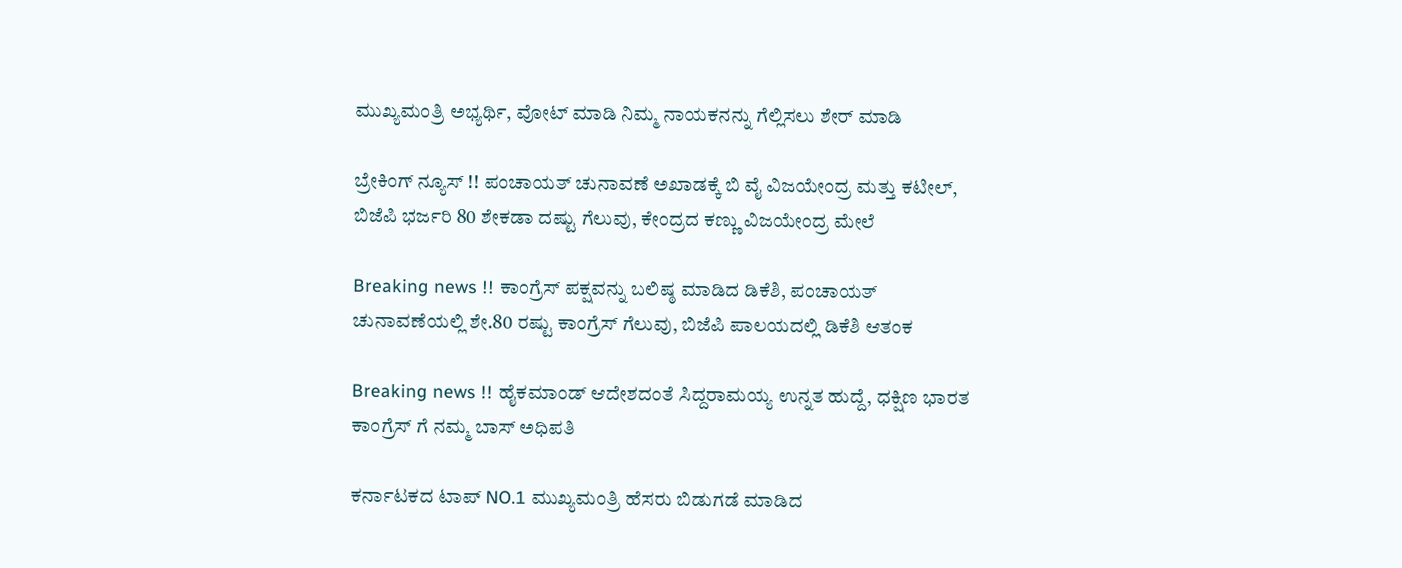ಮುಖ್ಯಮಂತ್ರಿ ಅಭ್ಯರ್ಥಿ, ವೋಟ್ ಮಾಡಿ ನಿಮ್ಮ ನಾಯಕನನ್ನು ಗೆಲ್ಲಿಸಲು ಶೇರ್ ಮಾಡಿ

ಬ್ರೇಕಿಂಗ್ ನ್ಯೂಸ್ !! ಪಂಚಾಯತ್ ಚುನಾವಣೆ ಅಖಾಡಕ್ಕೆ ಬಿ ವೈ ವಿಜಯೇಂದ್ರ ಮತ್ತು ಕಟೀಲ್, ಬಿಜೆಪಿ ಭರ್ಜರಿ 80 ಶೇಕಡಾ ದಷ್ಟು ಗೆಲುವು, ಕೇಂದ್ರದ ಕಣ್ಣು ವಿಜಯೇಂದ್ರ ಮೇಲೆ

Breaking news !! ಕಾಂಗ್ರೆಸ್ ಪಕ್ಷವನ್ನು ಬಲಿಷ್ಠ ಮಾಡಿದ ಡಿಕೆಶಿ, ಪಂಚಾಯತ್ ಚುನಾವಣೆಯಲ್ಲಿ ಶೇ.80 ರಷ್ಟು ಕಾಂಗ್ರೆಸ್ ಗೆಲುವು, ಬಿಜೆಪಿ ಪಾಲಯದಲ್ಲಿ ಡಿಕೆಶಿ ಆತಂಕ

Breaking news !! ಹೈಕಮಾಂಡ್ ಆದೇಶದಂತೆ ಸಿದ್ದರಾಮಯ್ಯ ಉನ್ನತ ಹುದ್ದೆ, ಧಕ್ಷಿಣ ಭಾರತ ಕಾಂಗ್ರೆಸ್ ಗೆ ನಮ್ಮ ಬಾಸ್ ಅಧಿಪತಿ

ಕರ್ನಾಟಕದ ಟಾಪ್ NO.1 ಮುಖ್ಯಮಂತ್ರಿ ಹೆಸರು ಬಿಡುಗಡೆ ಮಾಡಿದ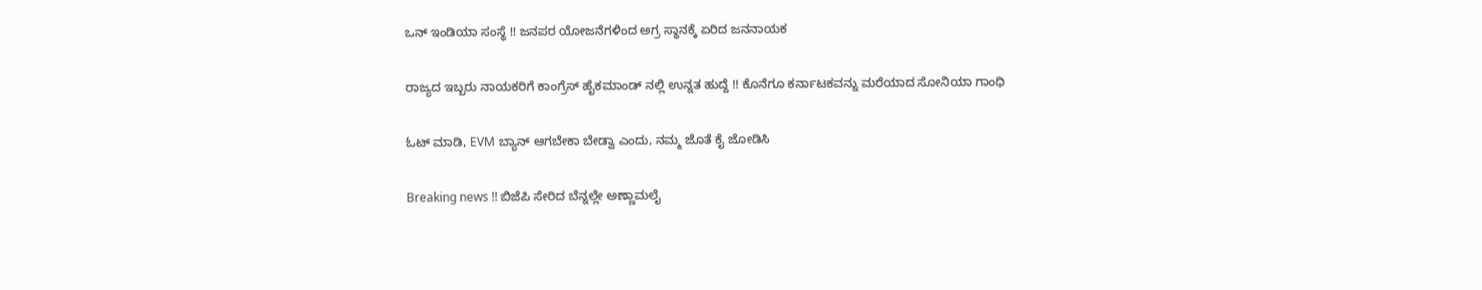ಒನ್ ಇಂಡಿಯಾ ಸಂಸ್ಥೆ !! ಜನಪರ ಯೋಜನೆಗಳಿಂದ ಅಗ್ರ ಸ್ಥಾನಕ್ಕೆ ಏರಿದ ಜನನಾಯಕ

ರಾಜ್ಯದ ಇಬ್ಬರು ನಾಯಕರಿಗೆ ಕಾಂಗ್ರೆಸ್ ಹೈಕಮಾಂಡ್ ನಲ್ಲಿ ಉನ್ನತ ಹುದ್ದೆ !! ಕೊನೆಗೂ ಕರ್ನಾಟಕವನ್ನು ಮರೆಯಾದ ಸೋನಿಯಾ ಗಾಂಧಿ

ಓಟ್ ಮಾಡಿ, EVM ಬ್ಯಾನ್ ಆಗಬೇಕಾ ಬೇಡ್ವಾ ಎಂದು, ನಮ್ಮ ಜೊತೆ ಕೈ ಜೋಡಿಸಿ

Breaking news !! ಬಿಜೆಪಿ ಸೇರಿದ ಬೆನ್ನಲ್ಲೇ ಅಣ್ಣಾಮಲೈ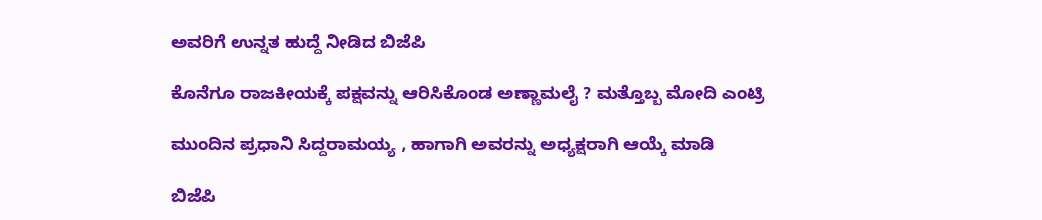ಅವರಿಗೆ ಉನ್ನತ ಹುದ್ದೆ ನೀಡಿದ ಬಿಜೆಪಿ

ಕೊನೆಗೂ ರಾಜಕೀಯಕ್ಕೆ ಪಕ್ಷವನ್ನು ಆರಿಸಿಕೊಂಡ ಅಣ್ಣಾಮಲೈ ? ಮತ್ತೊಬ್ಬ ಮೋದಿ ಎಂಟ್ರಿ

ಮುಂದಿನ ಪ್ರಧಾನಿ ಸಿದ್ದರಾಮಯ್ಯ , ಹಾಗಾಗಿ ಅವರನ್ನು ಅಧ್ಯಕ್ಷರಾಗಿ ಆಯ್ಕೆ ಮಾಡಿ

ಬಿಜೆಪಿ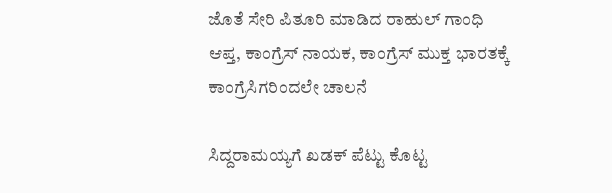ಜೊತೆ ಸೇರಿ ಪಿತೂರಿ ಮಾಡಿದ ರಾಹುಲ್ ಗಾಂಧಿ ಆಪ್ತ, ಕಾಂಗ್ರೆಸ್ ನಾಯಕ, ಕಾಂಗ್ರೆಸ್ ಮುಕ್ತ ಭಾರತಕ್ಕೆ ಕಾಂಗ್ರೆಸಿಗರಿಂದಲೇ ಚಾಲನೆ

ಸಿದ್ದರಾಮಯ್ಯಗೆ ಖಡಕ್ ಪೆಟ್ಟು ಕೊಟ್ಟ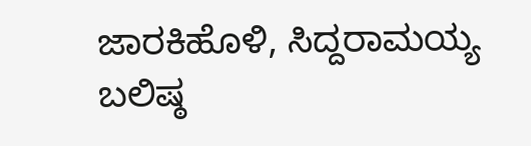ಜಾರಕಿಹೊಳಿ, ಸಿದ್ದರಾಮಯ್ಯ ಬಲಿಷ್ಠ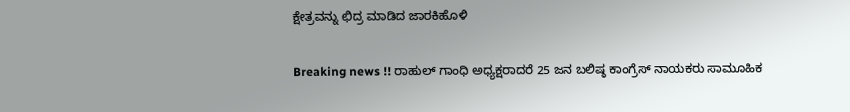ಕ್ಷೇತ್ರವನ್ನು ಛಿದ್ರ ಮಾಡಿದ ಜಾರಕಿಹೊಳಿ

Breaking news !! ರಾಹುಲ್ ಗಾಂಧಿ ಅಧ್ಯಕ್ಷರಾದರೆ 25 ಜನ ಬಲಿಷ್ಠ ಕಾಂಗ್ರೆಸ್ ನಾಯಕರು ಸಾಮೂಹಿಕ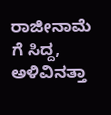ರಾಜೀನಾಮೆ ಗೆ ಸಿದ್ದ, ಅಳಿವಿನತ್ತಾ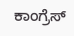ಕಾಂಗ್ರೆಸ್